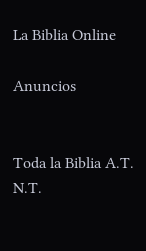La Biblia Online

Anuncios


Toda la Biblia A.T. N.T.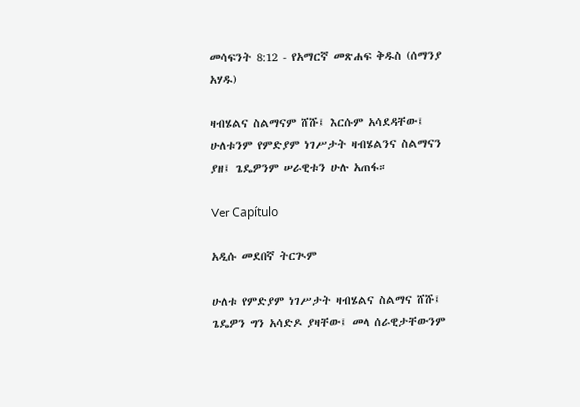መሳፍንት 8:12 - የአማርኛ መጽሐፍ ቅዱስ (ሰማንያ አሃዱ)

ዛብሄልና ስልማናም ሸሹ፤ እርሱም አሳደዳቸው፤ ሁለቱንም የምድያም ነገሥታት ዛብሄልንና ስልማናን ያዘ፤ ጌዴዎንም ሠራዊቱን ሁሉ አጠፋ።

Ver Capítulo

አዲሱ መደበኛ ትርጒም

ሁለቱ የምድያም ነገሥታት ዛብሄልና ስልማና ሸሹ፤ ጌዴዎን ግን አሳድዶ ያዛቸው፤ መላ ሰራዊታቸውንም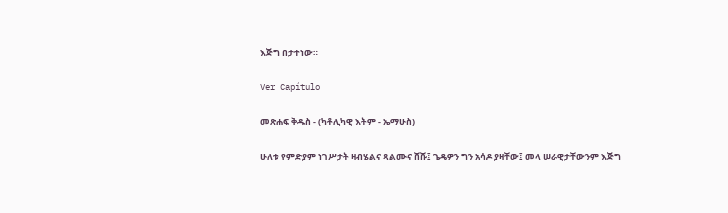እጅግ በታተነው።

Ver Capítulo

መጽሐፍ ቅዱስ - (ካቶሊካዊ እትም - ኤማሁስ)

ሁለቱ የምድያም ነገሥታት ዛብሄልና ጻልሙና ሸሹ፤ ጌዴዎን ግን አሳዶ ያዛቸው፤ መላ ሠራዊታቸውንም እጅግ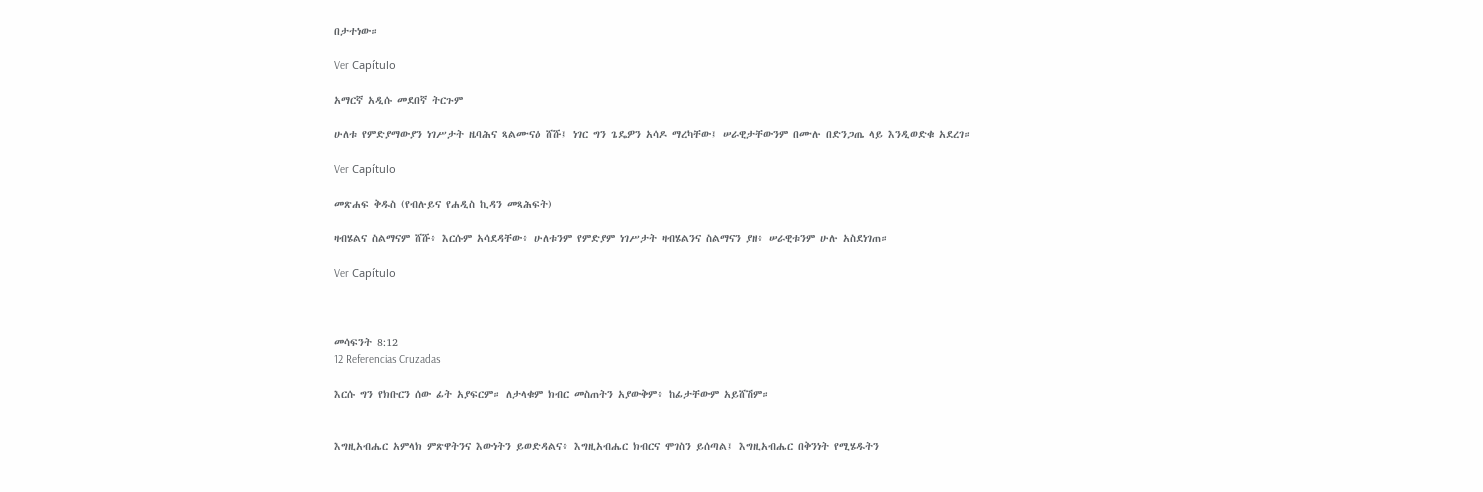በታተነው።

Ver Capítulo

አማርኛ አዲሱ መደበኛ ትርጉም

ሁለቱ የምድያማውያን ነገሥታት ዜባሕና ጻልሙናዕ ሸሹ፤ ነገር ግን ጌዴዎን አሳዶ ማረካቸው፤ ሠራዊታቸውንም በሙሉ በድንጋጤ ላይ እንዲወድቁ አደረገ።

Ver Capítulo

መጽሐፍ ቅዱስ (የብሉይና የሐዲስ ኪዳን መጻሕፍት)

ዛብሄልና ስልማናም ሸሹ፥ እርሱም አሳደዳቸው፥ ሁለቱንም የምድያም ነገሥታት ዛብሄልንና ስልማናን ያዘ፥ ሠራዊቱንም ሁሉ አስደነገጠ።

Ver Capítulo



መሳፍንት 8:12
12 Referencias Cruzadas

እርሱ ግን የክቡርን ሰው ፊት አያፍርም። ለታላቁም ክብር መስጠትን አያውቅም፥ ከፊታቸውም አይሸሽም።


እግዚአብሔር አምላክ ምጽዋትንና እውነትን ይወድዳልና፥ እግዚአብሔር ክብርና ሞገስን ይሰጣል፤ እግዚአብሔር በቅንነት የሚሄዱትን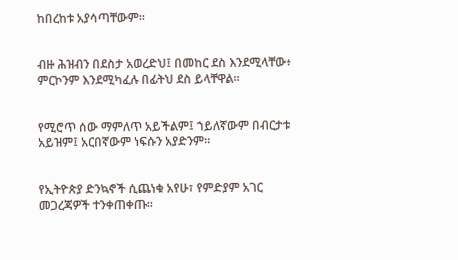ከበረከቱ አያሳጣቸውም።


ብዙ ሕዝብን በደስታ አወረድህ፤ በመከር ደስ እንደሚላቸው፥ ምርኮንም እንደሚካፈሉ በፊትህ ደስ ይላቸዋል።


የሚሮጥ ሰው ማምለጥ አይችልም፤ ኀይለኛውም በብርታቱ አይዝም፤ አርበኛውም ነፍሱን አያድንም።


የኢትዮጵያ ድንኳኖች ሲጨነቁ አየሁ፣ የምድያም አገር መጋረጃዎች ተንቀጠቀጡ።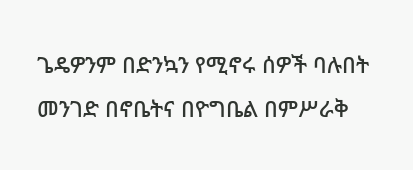ጌዴዎንም በድንኳን የሚኖሩ ሰዎች ባሉበት መንገድ በኖቤትና በዮግቤል በምሥራቅ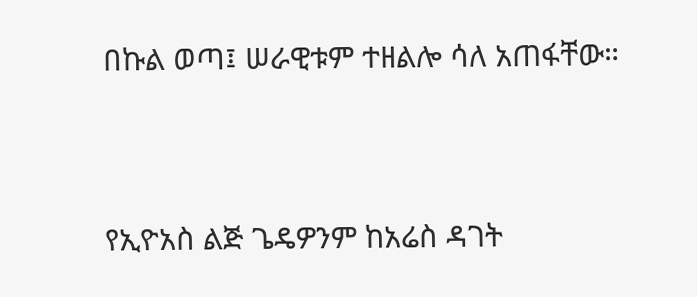በኩል ወጣ፤ ሠራዊቱም ተዘልሎ ሳለ አጠፋቸው።


የኢዮአስ ልጅ ጌዴዎንም ከአሬስ ዳገት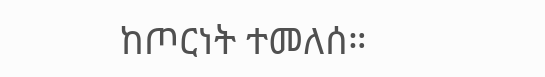ከጦርነት ተመለሰ።